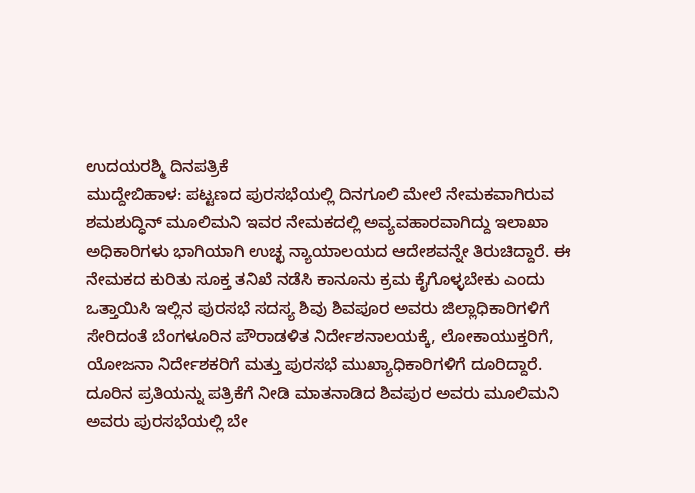ಉದಯರಶ್ಮಿ ದಿನಪತ್ರಿಕೆ
ಮುದ್ದೇಬಿಹಾಳ: ಪಟ್ಟಣದ ಪುರಸಭೆಯಲ್ಲಿ ದಿನಗೂಲಿ ಮೇಲೆ ನೇಮಕವಾಗಿರುವ ಶಮಶುದ್ಧಿನ್ ಮೂಲಿಮನಿ ಇವರ ನೇಮಕದಲ್ಲಿ ಅವ್ಯವಹಾರವಾಗಿದ್ದು ಇಲಾಖಾ ಅಧಿಕಾರಿಗಳು ಭಾಗಿಯಾಗಿ ಉಚ್ಛ ನ್ಯಾಯಾಲಯದ ಆದೇಶವನ್ನೇ ತಿರುಚಿದ್ದಾರೆ. ಈ ನೇಮಕದ ಕುರಿತು ಸೂಕ್ತ ತನಿಖೆ ನಡೆಸಿ ಕಾನೂನು ಕ್ರಮ ಕೈಗೊಳ್ಳಬೇಕು ಎಂದು ಒತ್ತಾಯಿಸಿ ಇಲ್ಲಿನ ಪುರಸಭೆ ಸದಸ್ಯ ಶಿವು ಶಿವಪೂರ ಅವರು ಜಿಲ್ಲಾಧಿಕಾರಿಗಳಿಗೆ ಸೇರಿದಂತೆ ಬೆಂಗಳೂರಿನ ಪೌರಾಡಳಿತ ನಿರ್ದೇಶನಾಲಯಕ್ಕೆ, ಲೋಕಾಯುಕ್ತರಿಗೆ, ಯೋಜನಾ ನಿರ್ದೇಶಕರಿಗೆ ಮತ್ತು ಪುರಸಭೆ ಮುಖ್ಯಾಧಿಕಾರಿಗಳಿಗೆ ದೂರಿದ್ದಾರೆ.
ದೂರಿನ ಪ್ರತಿಯನ್ನು ಪತ್ರಿಕೆಗೆ ನೀಡಿ ಮಾತನಾಡಿದ ಶಿವಪುರ ಅವರು ಮೂಲಿಮನಿ ಅವರು ಪುರಸಭೆಯಲ್ಲಿ ಬೇ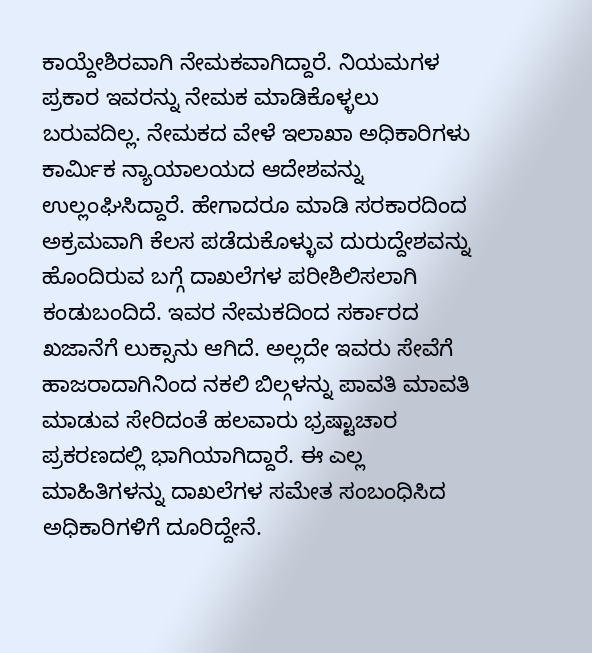ಕಾಯ್ದೇಶಿರವಾಗಿ ನೇಮಕವಾಗಿದ್ದಾರೆ. ನಿಯಮಗಳ ಪ್ರಕಾರ ಇವರನ್ನು ನೇಮಕ ಮಾಡಿಕೊಳ್ಳಲು ಬರುವದಿಲ್ಲ. ನೇಮಕದ ವೇಳೆ ಇಲಾಖಾ ಅಧಿಕಾರಿಗಳು ಕಾರ್ಮಿಕ ನ್ಯಾಯಾಲಯದ ಆದೇಶವನ್ನು ಉಲ್ಲಂಘಿಸಿದ್ದಾರೆ. ಹೇಗಾದರೂ ಮಾಡಿ ಸರಕಾರದಿಂದ ಅಕ್ರಮವಾಗಿ ಕೆಲಸ ಪಡೆದುಕೊಳ್ಳುವ ದುರುದ್ದೇಶವನ್ನು ಹೊಂದಿರುವ ಬಗ್ಗೆ ದಾಖಲೆಗಳ ಪರೀಶಿಲಿಸಲಾಗಿ ಕಂಡುಬಂದಿದೆ. ಇವರ ನೇಮಕದಿಂದ ಸರ್ಕಾರದ ಖಜಾನೆಗೆ ಲುಕ್ಸಾನು ಆಗಿದೆ. ಅಲ್ಲದೇ ಇವರು ಸೇವೆಗೆ ಹಾಜರಾದಾಗಿನಿಂದ ನಕಲಿ ಬಿಲ್ಗಳನ್ನು ಪಾವತಿ ಮಾವತಿ ಮಾಡುವ ಸೇರಿದಂತೆ ಹಲವಾರು ಭ್ರಷ್ಟಾಚಾರ ಪ್ರಕರಣದಲ್ಲಿ ಭಾಗಿಯಾಗಿದ್ದಾರೆ. ಈ ಎಲ್ಲ ಮಾಹಿತಿಗಳನ್ನು ದಾಖಲೆಗಳ ಸಮೇತ ಸಂಬಂಧಿಸಿದ ಅಧಿಕಾರಿಗಳಿಗೆ ದೂರಿದ್ದೇನೆ.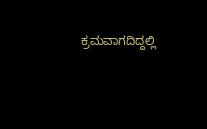ಕ್ರಮವಾಗದಿದ್ದಲ್ಲಿ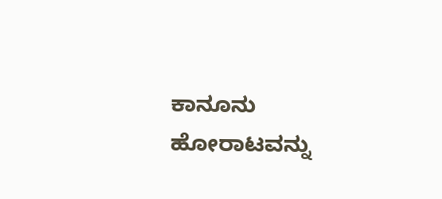ಕಾನೂನು ಹೋರಾಟವನ್ನು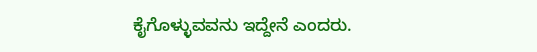ಕೈಗೊಳ್ಳುವವನು ಇದ್ದೇನೆ ಎಂದರು.